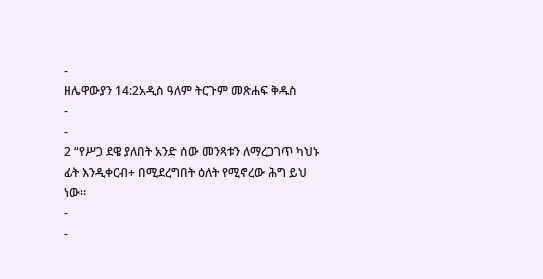-
ዘሌዋውያን 14:2አዲስ ዓለም ትርጉም መጽሐፍ ቅዱስ
-
-
2 “የሥጋ ደዌ ያለበት አንድ ሰው መንጻቱን ለማረጋገጥ ካህኑ ፊት እንዲቀርብ+ በሚደረግበት ዕለት የሚኖረው ሕግ ይህ ነው።
-
-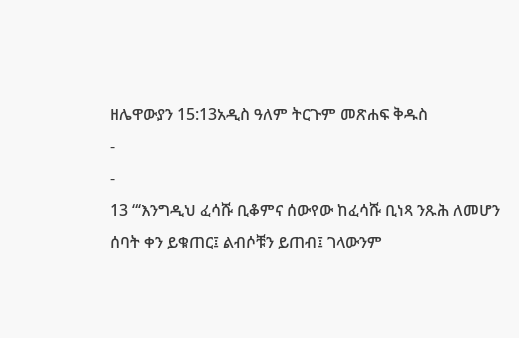ዘሌዋውያን 15:13አዲስ ዓለም ትርጉም መጽሐፍ ቅዱስ
-
-
13 “‘እንግዲህ ፈሳሹ ቢቆምና ሰውየው ከፈሳሹ ቢነጻ ንጹሕ ለመሆን ሰባት ቀን ይቁጠር፤ ልብሶቹን ይጠብ፤ ገላውንም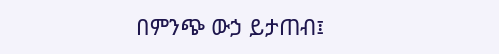በምንጭ ውኃ ይታጠብ፤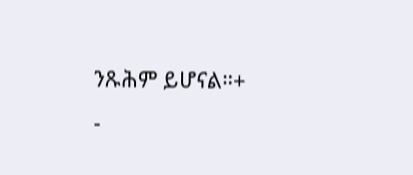ንጹሕም ይሆናል።+
-